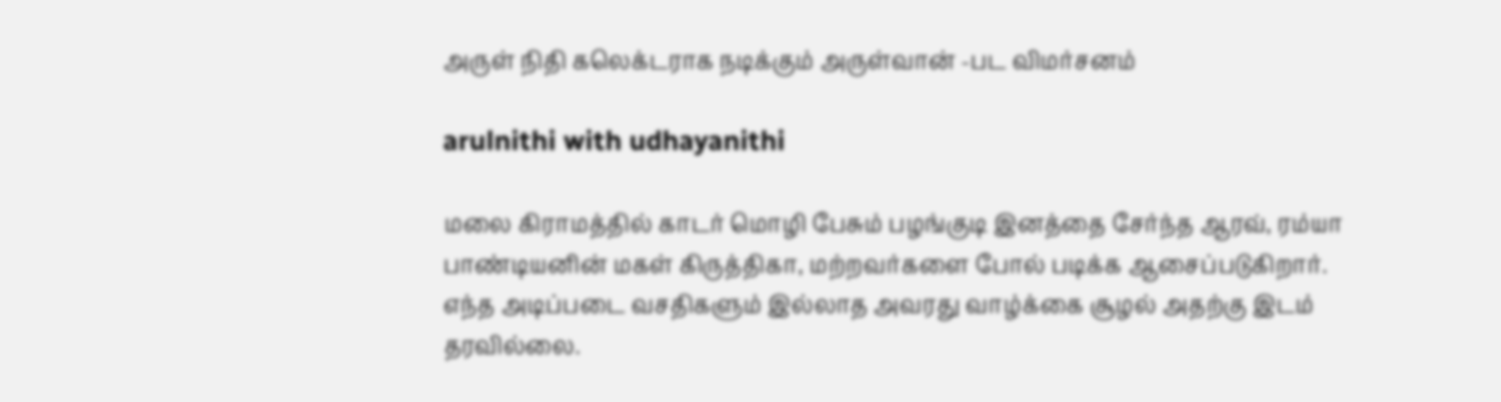அருள் நிதி கலெக்டராக நடிக்கும் அருள்வான் -பட விமர்சனம்

arulnithi with udhayanithi

மலை கிராமத்தில் காடர் மொழி பேசும் பழங்குடி இனத்தை சேர்ந்த ஆரவ், ரம்யா பாண்டியனின் மகள் கிருத்திகா, மற்றவர்களை போல் படிக்க ஆசைப்படுகிறார். எந்த அடிப்படை வசதிகளும் இல்லாத அவரது வாழ்க்கை சூழல் அதற்கு இடம் தரவில்லை.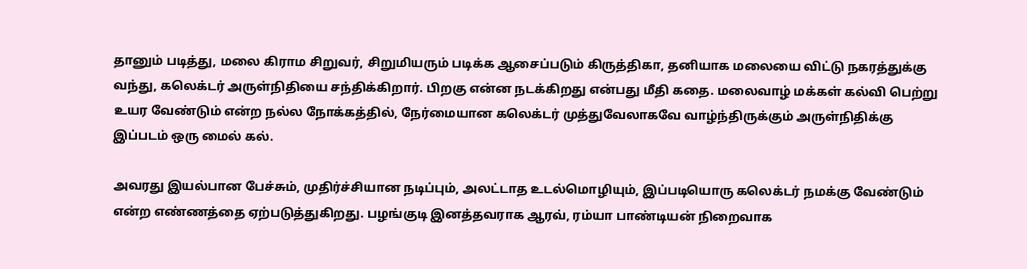தானும் படித்து, மலை கிராம சிறுவர், சிறுமியரும் படிக்க ஆசைப்படும் கிருத்திகா, தனியாக மலையை விட்டு நகரத்துக்கு வந்து, கலெக்டர் அருள்நிதியை சந்திக்கிறார். பிறகு என்ன நடக்கிறது என்பது மீதி கதை. மலைவாழ் மக்கள் கல்வி பெற்று உயர வேண்டும் என்ற நல்ல நோக்கத்தில், நேர்மையான கலெக்டர் முத்துவேலாகவே வாழ்ந்திருக்கும் அருள்நிதிக்கு இப்படம் ஒரு மைல் கல்.

அவரது இயல்பான பேச்சும், முதிர்ச்சியான நடிப்பும், அலட்டாத உடல்மொழியும், இப்படியொரு கலெக்டர் நமக்கு வேண்டும் என்ற எண்ணத்தை ஏற்படுத்துகிறது. பழங்குடி இனத்தவராக ஆரவ், ரம்யா பாண்டியன் நிறைவாக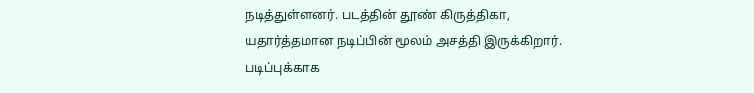நடித்துள்ளனர். படத்தின் தூண் கிருத்திகா, யதார்த்தமான நடிப்பின் மூலம் அசத்தி இருக்கிறார். படிப்புக்காக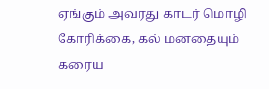ஏங்கும் அவரது காடர் மொழி கோரிக்கை, கல் மனதையும் கரைய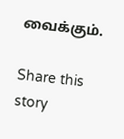வைக்கும்.

Share this story